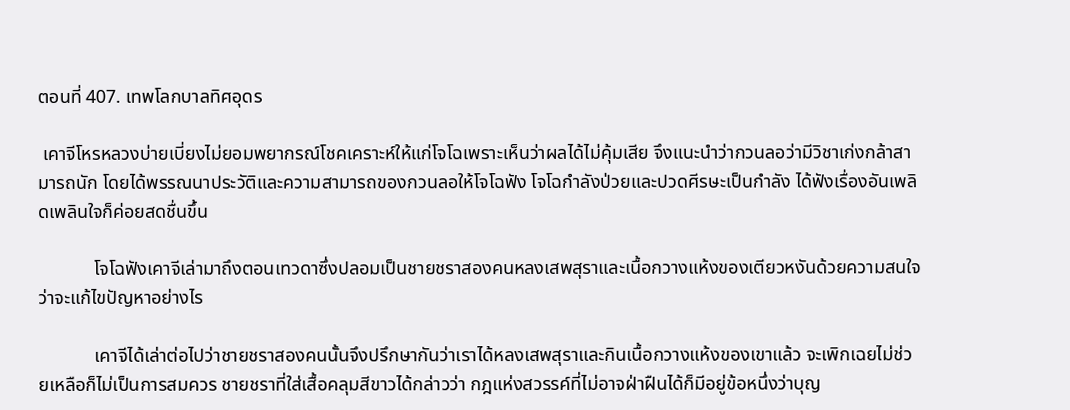ตอนที่ 407. เทพโลกบาลทิศอุดร

 เคาจีโหรหลวงบ่ายเบี่ยงไม่ยอมพยากรณ์โชคเคราะห์ให้แก่โจโฉเพราะเห็นว่าผลได้ไม่คุ้มเสีย จึงแนะนำว่ากวนลอว่ามีวิชาเก่งกล้าสามารถนัก โดยได้พรรณนาประวัติและความสามารถของกวนลอให้โจโฉฟัง โจโฉกำลังป่วยและปวดศีรษะเป็นกำลัง ได้ฟังเรื่องอันเพลิดเพลินใจก็ค่อยสดชื่นขึ้น

            โจโฉฟังเคาจีเล่ามาถึงตอนเทวดาซึ่งปลอมเป็นชายชราสองคนหลงเสพสุราและเนื้อกวางแห้งของเตียวหงันด้วยความสนใจว่าจะแก้ไขปัญหาอย่างไร

            เคาจีได้เล่าต่อไปว่าชายชราสองคนนั้นจึงปรึกษากันว่าเราได้หลงเสพสุราและกินเนื้อกวางแห้งของเขาแล้ว จะเพิกเฉยไม่ช่วยเหลือก็ไม่เป็นการสมควร ชายชราที่ใส่เสื้อคลุมสีขาวได้กล่าวว่า กฎแห่งสวรรค์ที่ไม่อาจฝ่าฝืนได้ก็มีอยู่ข้อหนึ่งว่าบุญ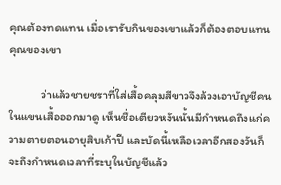คุณต้องทดแทน เมื่อเรารับกินของเขาแล้วก็ต้องตอบแทนคุณของเขา

            ว่าแล้วชายชราที่ใส่เสื้อคลุมสีขาวจึงล้วงเอาบัญชีคนในแขนเสื้อออกมาดู เห็นชื่อเตียวหงันนั้นมีกำหนดถึงแก่ความตายตอนอายุสิบเก้าปี และบัดนี้เหลือเวลาอีกสองวันก็จะถึงกำหนดเวลาที่ระบุในบัญชีแล้ว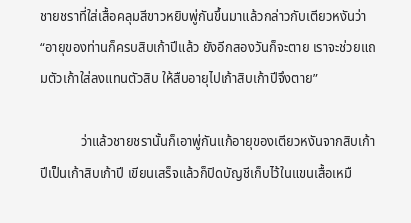ชายชราที่ใส่เสื้อคลุมสีขาวหยิบพู่กันขึ้นมาแล้วกล่าวกับเตียวหงันว่า “อายุของท่านก็ครบสิบเก้าปีแล้ว ยังอีกสองวันก็จะตาย เราจะช่วยแถมตัวเก้าใส่ลงแทนตัวสิบ ให้สืบอายุไปเก้าสิบเก้าปีจึงตาย”

            ว่าแล้วชายชรานั้นก็เอาพู่กันแก้อายุของเตียวหงันจากสิบเก้าปีเป็นเก้าสิบเก้าปี เขียนเสร็จแล้วก็ปิดบัญชีเก็บไว้ในแขนเสื้อเหมื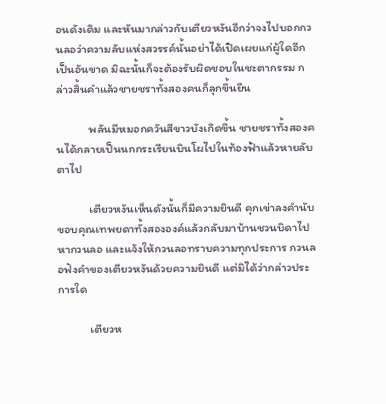อนดังเดิม และหันมากล่าวกับเตียวหงันอีกว่าจงไปบอกกวนลอว่าความลับแห่งสวรรค์นั้นอย่าได้เปิดเผยแก่ผู้ใดอีกเป็นอันขาด มิฉะนั้นก็จะต้องรับผิดชอบในชะตากรรม กล่าวสิ้นคำแล้วชายชราทั้งสองคนก็ลุกขึ้นยืน

            พลันมีหมอกควันสีขาวบังเกิดขึ้น ชายชราทั้งสองคนได้กลายเป็นนกกระเรียนบินโผไปในท้องฟ้าแล้วหายลับตาไป

            เตียวหงันเห็นดังนั้นก็มีความยินดี คุกเข่าลงคำนับขอบคุณเทพยดาทั้งสององค์แล้วกลับมาบ้านชวนบิดาไปหากวนลอ และแจ้งให้กวนลอทราบความทุกประการ กวนลอฟังคำของเตียวหงันด้วยความยินดี แต่มิได้ว่ากล่าวประการใด

            เตียวห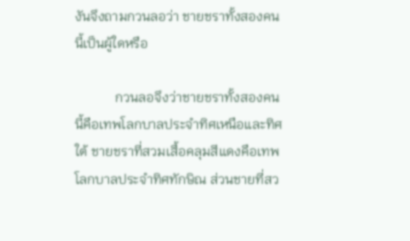งันจึงถามกวนลอว่า ชายชราทั้งสองคนนี้เป็นผู้ใดหรือ

            กวนลอจึงว่าชายชราทั้งสองคนนี้คือเทพโลกบาลประจำทิศเหนือและทิศใต้ ชายชราที่สวมเสื้อคลุมสีแดงคือเทพโลกบาลประจำทิศทักษิณ ส่วนชายที่สว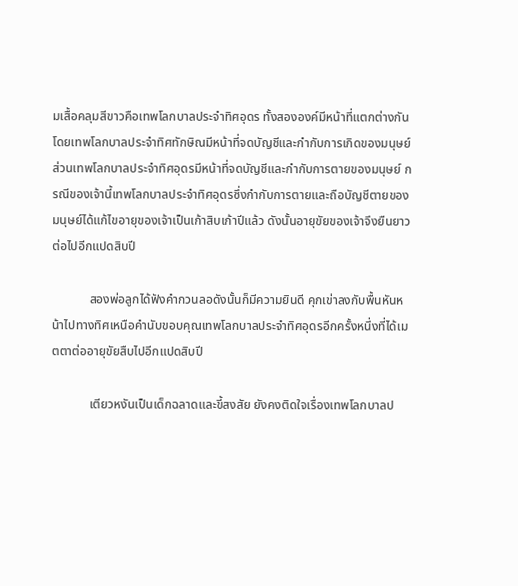มเสื้อคลุมสีขาวคือเทพโลกบาลประจำทิศอุดร ทั้งสององค์มีหน้าที่แตกต่างกัน โดยเทพโลกบาลประจำทิศทักษิณมีหน้าที่จดบัญชีและกำกับการเกิดของมนุษย์ ส่วนเทพโลกบาลประจำทิศอุดรมีหน้าที่จดบัญชีและกำกับการตายของมนุษย์ กรณีของเจ้านี้เทพโลกบาลประจำทิศอุดรซึ่งกำกับการตายและถือบัญชีตายของมนุษย์ได้แก้ไขอายุของเจ้าเป็นเก้าสิบเก้าปีแล้ว ดังนั้นอายุขัยของเจ้าจึงยืนยาวต่อไปอีกแปดสิบปี

            สองพ่อลูกได้ฟังคำกวนลอดังนั้นก็มีความยินดี คุกเข่าลงกับพื้นหันหน้าไปทางทิศเหนือคำนับขอบคุณเทพโลกบาลประจำทิศอุดรอีกครั้งหนึ่งที่ได้เมตตาต่ออายุขัยสืบไปอีกแปดสิบปี

            เตียวหงันเป็นเด็กฉลาดและขี้สงสัย ยังคงติดใจเรื่องเทพโลกบาลป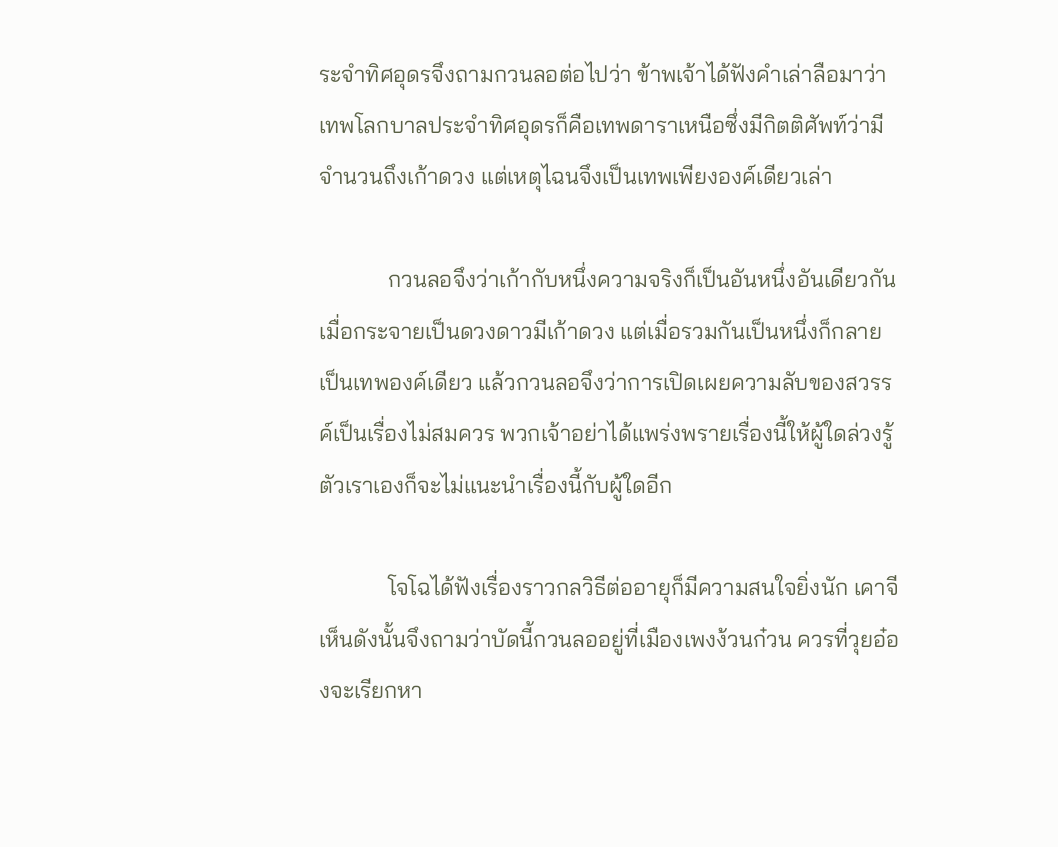ระจำทิศอุดรจึงถามกวนลอต่อไปว่า ข้าพเจ้าได้ฟังคำเล่าลือมาว่าเทพโลกบาลประจำทิศอุดรก็คือเทพดาราเหนือซึ่งมีกิตติศัพท์ว่ามีจำนวนถึงเก้าดวง แต่เหตุไฉนจึงเป็นเทพเพียงองค์เดียวเล่า

            กวนลอจึงว่าเก้ากับหนึ่งความจริงก็เป็นอันหนึ่งอันเดียวกัน เมื่อกระจายเป็นดวงดาวมีเก้าดวง แต่เมื่อรวมกันเป็นหนึ่งก็กลายเป็นเทพองค์เดียว แล้วกวนลอจึงว่าการเปิดเผยความลับของสวรรค์เป็นเรื่องไม่สมควร พวกเจ้าอย่าได้แพร่งพรายเรื่องนี้ให้ผู้ใดล่วงรู้ ตัวเราเองก็จะไม่แนะนำเรื่องนี้กับผู้ใดอีก

            โจโฉได้ฟังเรื่องราวกลวิธีต่ออายุก็มีความสนใจยิ่งนัก เคาจีเห็นดังนั้นจึงถามว่าบัดนี้กวนลออยู่ที่เมืองเพงง้วนก๋วน ควรที่วุยอ๋องจะเรียกหา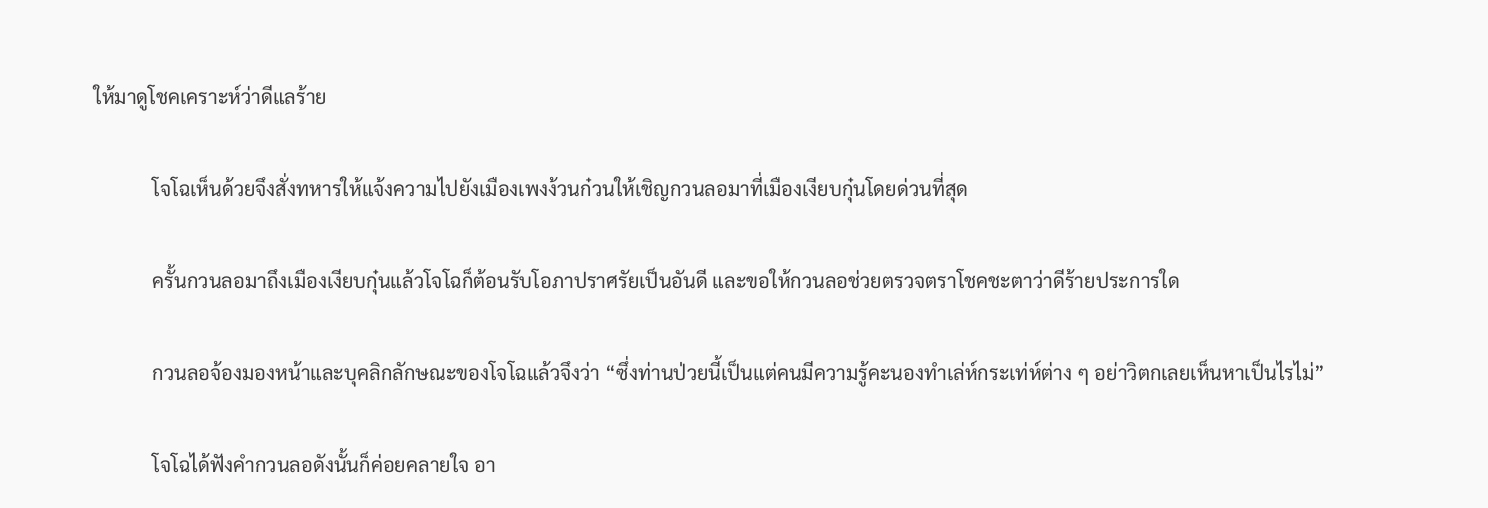ให้มาดูโชคเคราะห์ว่าดีแลร้าย

            โจโฉเห็นด้วยจึงสั่งทหารให้แจ้งความไปยังเมืองเพงง้วนก๋วนให้เชิญกวนลอมาที่เมืองเงียบกุ๋นโดยด่วนที่สุด

            ครั้นกวนลอมาถึงเมืองเงียบกุ๋นแล้วโจโฉก็ต้อนรับโอภาปราศรัยเป็นอันดี และขอให้กวนลอช่วยตรวจตราโชคชะตาว่าดีร้ายประการใด

            กวนลอจ้องมองหน้าและบุคลิกลักษณะของโจโฉแล้วจึงว่า “ซึ่งท่านป่วยนี้เป็นแต่คนมีความรู้คะนองทำเล่ห์กระเท่ห์ต่าง ๆ อย่าวิตกเลยเห็นหาเป็นไรไม่”

            โจโฉได้ฟังคำกวนลอดังนั้นก็ค่อยคลายใจ อา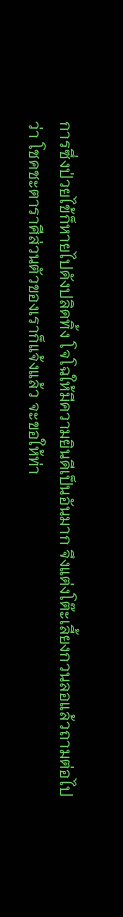การซึ่งป่วยไข้ก็หายไปดังปลิดทิ้ง โจโฉให้มีความยินดีเป็นอันมาก จึงแต่งโต๊ะเลี้ยงกวนลอแล้วถามต่อไปว่า โชคชะตาราศีส่วนตัวของเราก็แจ้งแล้ว จะขอให้ท่า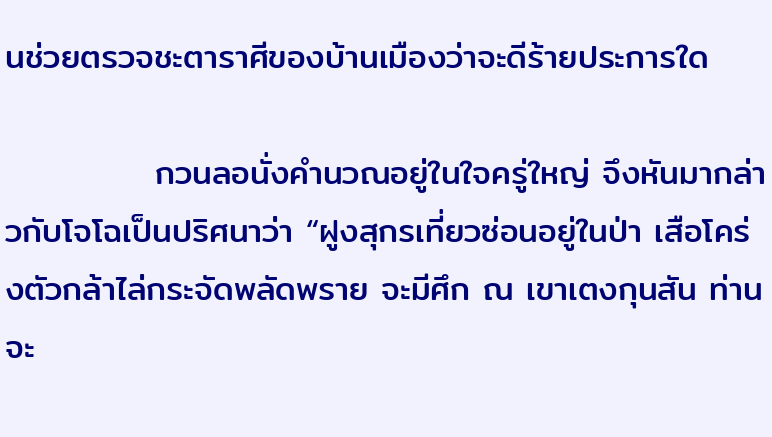นช่วยตรวจชะตาราศีของบ้านเมืองว่าจะดีร้ายประการใด

            กวนลอนั่งคำนวณอยู่ในใจครู่ใหญ่ จึงหันมากล่าวกับโจโฉเป็นปริศนาว่า “ฝูงสุกรเที่ยวซ่อนอยู่ในป่า เสือโคร่งตัวกล้าไล่กระจัดพลัดพราย จะมีศึก ณ เขาเตงกุนสัน ท่านจะ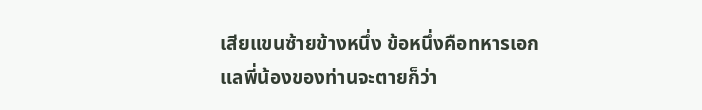เสียแขนซ้ายข้างหนึ่ง ข้อหนึ่งคือทหารเอกแลพี่น้องของท่านจะตายก็ว่า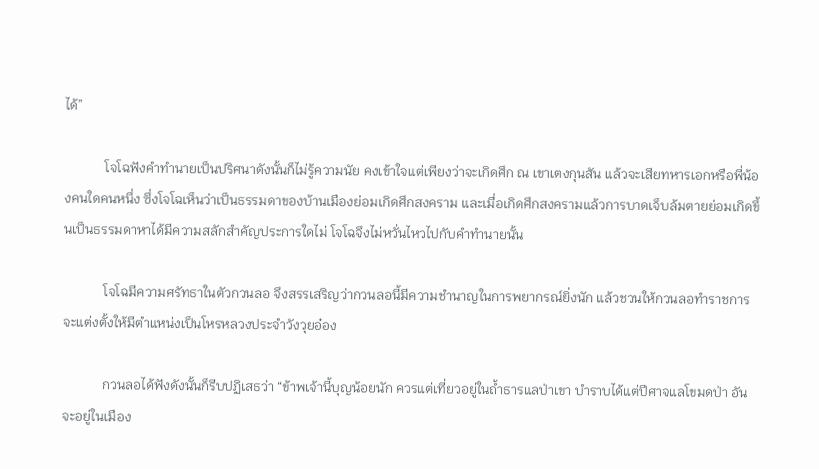ได้”

            โจโฉฟังคำทำนายเป็นปริศนาดังนั้นก็ไม่รู้ความนัย คงเข้าใจแต่เพียงว่าจะเกิดศึก ณ เขาเตงกุนสัน แล้วจะเสียทหารเอกหรือพี่น้องคนใดคนหนึ่ง ซึ่งโจโฉเห็นว่าเป็นธรรมดาของบ้านเมืองย่อมเกิดศึกสงคราม และเมื่อเกิดศึกสงครามแล้วการบาดเจ็บล้มตายย่อมเกิดขึ้นเป็นธรรมดาหาได้มีความสลักสำคัญประการใดไม่ โจโฉจึงไม่หวั่นไหวไปกับคำทำนายนั้น

            โจโฉมีความศรัทธาในตัวกวนลอ จึงสรรเสริญว่ากวนลอนี้มีความชำนาญในการพยากรณ์ยิ่งนัก แล้วชวนให้กวนลอทำราชการจะแต่งตั้งให้มีตำแหน่งเป็นโหรหลวงประจำวังวุยอ๋อง

            กวนลอได้ฟังดังนั้นก็รีบปฏิเสธว่า “ข้าพเจ้านี้บุญน้อยนัก ควรแต่เที่ยวอยู่ในถ้ำธารแลป่าเขา บำราบได้แต่ปีศาจแลโขมดป่า อันจะอยู่ในเมือง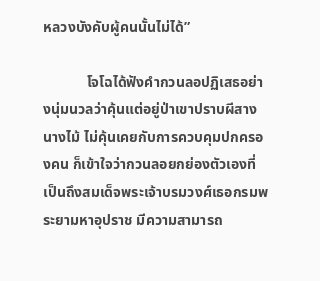หลวงบังคับผู้คนนั้นไม่ได้”

            โจโฉได้ฟังคำกวนลอปฏิเสธอย่างนุ่มนวลว่าคุ้นแต่อยู่ป่าเขาปราบผีสางนางไม้ ไม่คุ้นเคยกับการควบคุมปกครองคน ก็เข้าใจว่ากวนลอยกย่องตัวเองที่เป็นถึงสมเด็จพระเจ้าบรมวงศ์เธอกรมพระยามหาอุปราช มีความสามารถ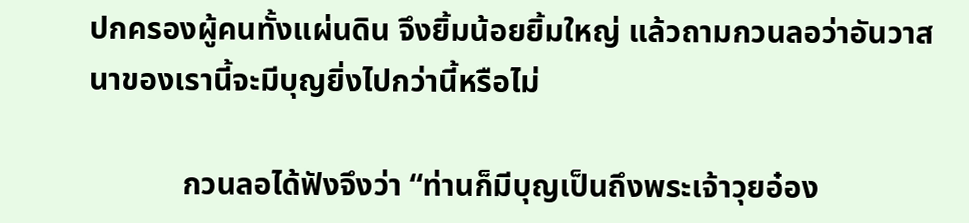ปกครองผู้คนทั้งแผ่นดิน จึงยิ้มน้อยยิ้มใหญ่ แล้วถามกวนลอว่าอันวาสนาของเรานี้จะมีบุญยิ่งไปกว่านี้หรือไม่

            กวนลอได้ฟังจึงว่า “ท่านก็มีบุญเป็นถึงพระเจ้าวุยอ๋อง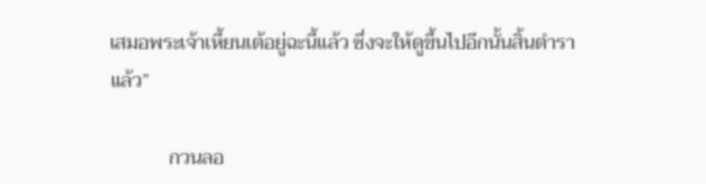เสมอพระเจ้าเหี้ยนเต้อยู่ฉะนี้แล้ว ซึ่งจะให้ดูขึ้นไปอีกนั้นสิ้นตำราแล้ว”

            กวนลอ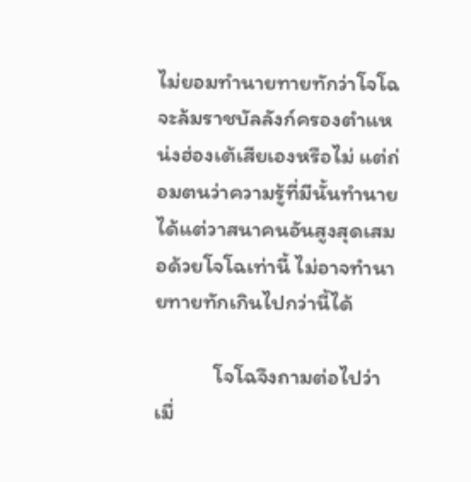ไม่ยอมทำนายทายทักว่าโจโฉจะล้มราชบัลลังก์ครองตำแหน่งฮ่องเต้เสียเองหรือไม่ แต่ถ่อมตนว่าความรู้ที่มีนั้นทำนายได้แต่วาสนาคนอันสูงสุดเสมอด้วยโจโฉเท่านี้ ไม่อาจทำนายทายทักเกินไปกว่านี้ได้

            โจโฉจึงถามต่อไปว่า เมื่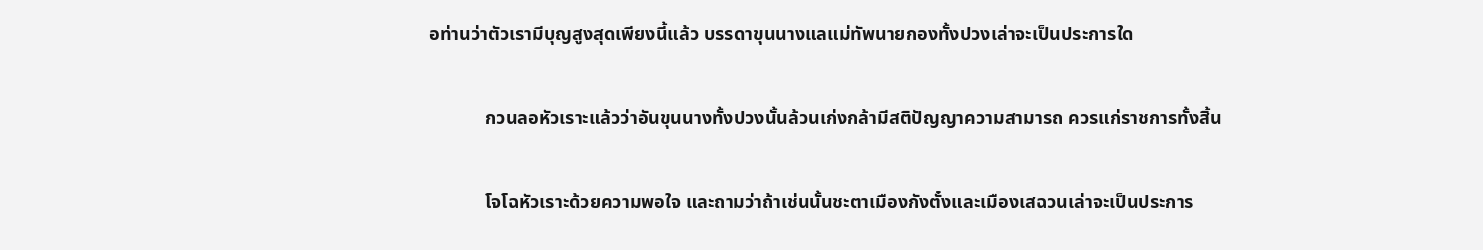อท่านว่าตัวเรามีบุญสูงสุดเพียงนี้แล้ว บรรดาขุนนางแลแม่ทัพนายกองทั้งปวงเล่าจะเป็นประการใด

            กวนลอหัวเราะแล้วว่าอันขุนนางทั้งปวงนั้นล้วนเก่งกล้ามีสติปัญญาความสามารถ ควรแก่ราชการทั้งสิ้น

            โจโฉหัวเราะด้วยความพอใจ และถามว่าถ้าเช่นนั้นชะตาเมืองกังตั๋งและเมืองเสฉวนเล่าจะเป็นประการ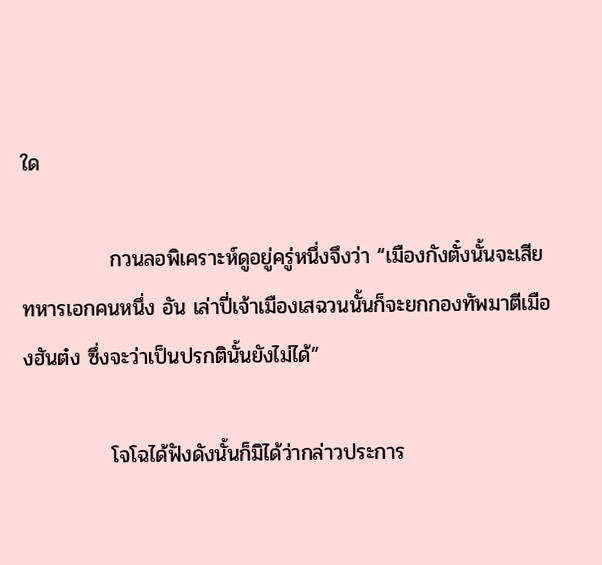ใด

            กวนลอพิเคราะห์ดูอยู่ครู่หนึ่งจึงว่า “เมืองกังตั๋งนั้นจะเสียทหารเอกคนหนึ่ง อัน เล่าปี่เจ้าเมืองเสฉวนนั้นก็จะยกกองทัพมาตีเมืองฮันต๋ง ซึ่งจะว่าเป็นปรกตินั้นยังไม่ได้”

            โจโฉได้ฟังดังนั้นก็มิได้ว่ากล่าวประการ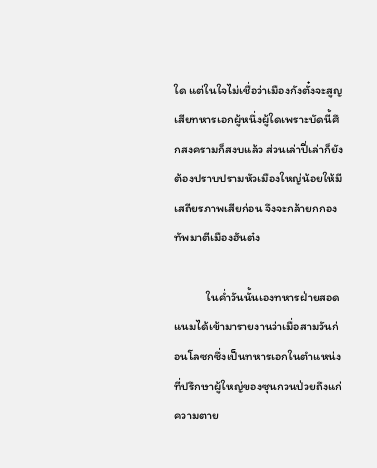ใด แต่ในใจไม่เชื่อว่าเมืองกังตั๋งจะสูญเสียทหารเอกผู้หนึ่งผู้ใดเพราะบัดนี้ศึกสงครามก็สงบแล้ว ส่วนเล่าปี่เล่าก็ยังต้องปราบปรามหัวเมืองใหญ่น้อยให้มีเสถียรภาพเสียก่อน จึงจะกล้ายกกองทัพมาตีเมืองฮันต๋ง

            ในค่ำวันนั้นเองทหารฝ่ายสอดแนมได้เข้ามารายงานว่าเมื่อสามวันก่อนโลซกซึ่งเป็นทหารเอกในตำแหน่งที่ปรึกษาผู้ใหญ่ของซุนกวนป่วยถึงแก่ความตาย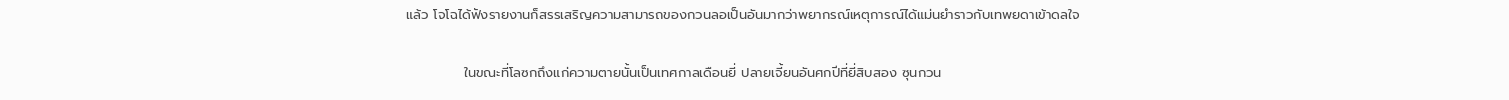แล้ว โจโฉได้ฟังรายงานก็สรรเสริญความสามารถของกวนลอเป็นอันมากว่าพยากรณ์เหตุการณ์ได้แม่นยำราวกับเทพยดาเข้าดลใจ

            ในขณะที่โลซกถึงแก่ความตายนั้นเป็นเทศกาลเดือนยี่ ปลายเจี้ยนอันศกปีที่ยี่สิบสอง ซุนกวน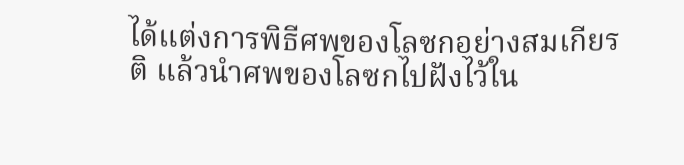ได้แต่งการพิธีศพของโลซกอย่างสมเกียรติ แล้วนำศพของโลซกไปฝังไว้ใน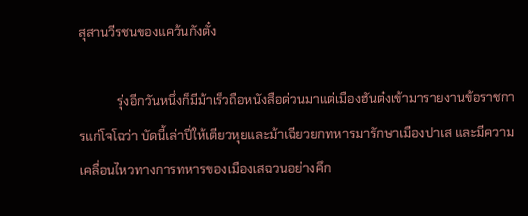สุสานวีรชนของแคว้นกังตั๋ง

            รุ่งอีกวันหนึ่งก็มีม้าเร็วถือหนังสือด่วนมาแต่เมืองฮันต๋งเข้ามารายงานข้อราชการแก่โจโฉว่า บัดนี้เล่าปี่ให้เตียวหุยและม้าเฉียวยกทหารมารักษาเมืองปาเส และมีความเคลื่อนไหวทางการทหารของเมืองเสฉวนอย่างคึก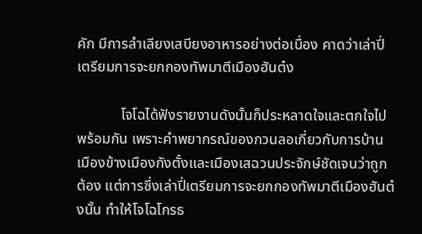คัก มีการลำเลียงเสบียงอาหารอย่างต่อเนื่อง คาดว่าเล่าปี่เตรียมการจะยกกองทัพมาตีเมืองฮันต๋ง

            โจโฉได้ฟังรายงานดังนั้นก็ประหลาดใจและตกใจไปพร้อมกัน เพราะคำพยากรณ์ของกวนลอเกี่ยวกับการบ้านเมืองข้างเมืองกังตั๋งและเมืองเสฉวนประจักษ์ชัดเจนว่าถูกต้อง แต่การซึ่งเล่าปี่เตรียมการจะยกกองทัพมาตีเมืองฮันต๋งนั้น ทำให้โจโฉโกรธ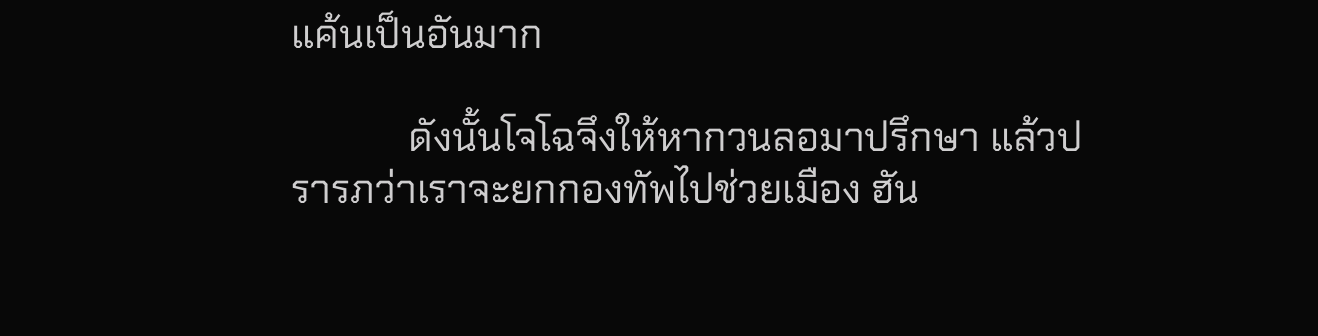แค้นเป็นอันมาก

            ดังนั้นโจโฉจึงให้หากวนลอมาปรึกษา แล้วปรารภว่าเราจะยกกองทัพไปช่วยเมือง ฮัน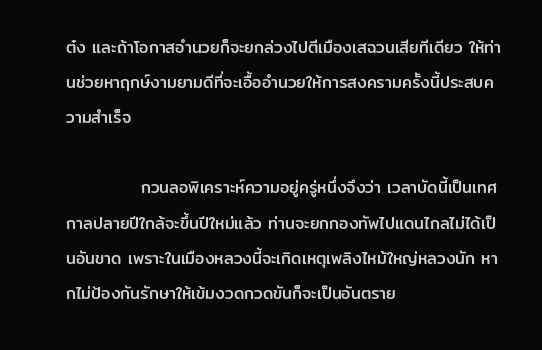ต๋ง และถ้าโอกาสอำนวยก็จะยกล่วงไปตีเมืองเสฉวนเสียทีเดียว ให้ท่านช่วยหาฤกษ์งามยามดีที่จะเอื้ออำนวยให้การสงครามครั้งนี้ประสบความสำเร็จ

            กวนลอพิเคราะห์ความอยู่ครู่หนึ่งจึงว่า เวลาบัดนี้เป็นเทศกาลปลายปีใกล้จะขึ้นปีใหม่แล้ว ท่านจะยกกองทัพไปแดนไกลไม่ได้เป็นอันขาด เพราะในเมืองหลวงนี้จะเกิดเหตุเพลิงไหม้ใหญ่หลวงนัก หากไม่ป้องกันรักษาให้เข้มงวดกวดขันก็จะเป็นอันตราย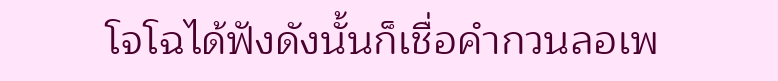โจโฉได้ฟังดังนั้นก็เชื่อคำกวนลอเพ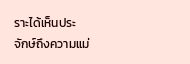ราะได้เห็นประจักษ์ถึงความแม่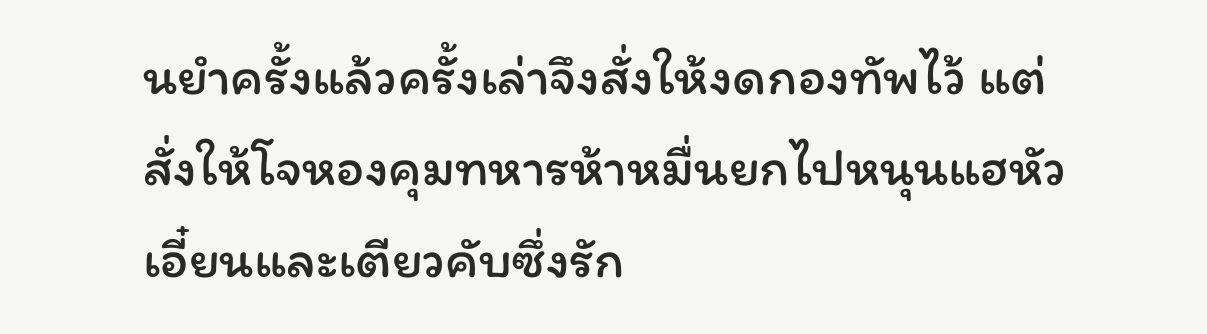นยำครั้งแล้วครั้งเล่าจึงสั่งให้งดกองทัพไว้ แต่สั่งให้โจหองคุมทหารห้าหมื่นยกไปหนุนแฮหัวเอี๋ยนและเตียวคับซึ่งรัก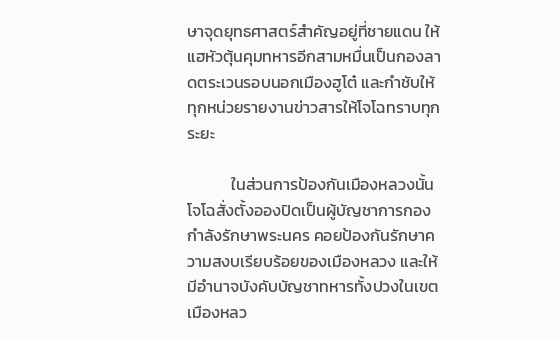ษาจุดยุทธศาสตร์สำคัญอยู่ที่ชายแดน ให้แฮหัวตุ้นคุมทหารอีกสามหมื่นเป็นกองลาดตระเวนรอบนอกเมืองฮูโต๋ และกำชับให้ทุกหน่วยรายงานข่าวสารให้โจโฉทราบทุกระยะ

            ในส่วนการป้องกันเมืองหลวงนั้น โจโฉสั่งตั้งอองปิดเป็นผู้บัญชาการกองกำลังรักษาพระนคร คอยป้องกันรักษาความสงบเรียบร้อยของเมืองหลวง และให้มีอำนาจบังคับบัญชาทหารทั้งปวงในเขตเมืองหลว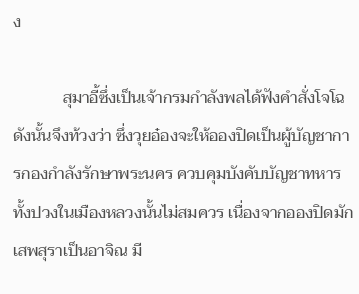ง

            สุมาอี้ซึ่งเป็นเจ้ากรมกำลังพลได้ฟังคำสั่งโจโฉดังนั้นจึงท้วงว่า ซึ่งวุยอ๋องจะให้อองปิดเป็นผู้บัญชาการกองกำลังรักษาพระนคร ควบคุมบังคับบัญชาทหารทั้งปวงในเมืองหลวงนั้นไม่สมควร เนื่องจากอองปิดมักเสพสุราเป็นอาจิณ มี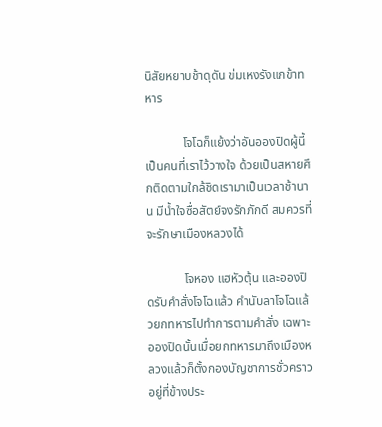นิสัยหยาบช้าดุดัน ข่มเหงรังแกข้าทหาร

            โจโฉก็แย้งว่าอันอองปิดผู้นี้เป็นคนที่เราไว้วางใจ ด้วยเป็นสหายศึกติดตามใกล้ชิดเรามาเป็นเวลาช้านาน มีน้ำใจซื่อสัตย์จงรักภักดี สมควรที่จะรักษาเมืองหลวงได้

            โจหอง แฮหัวตุ้น และอองปิดรับคำสั่งโจโฉแล้ว คำนับลาโจโฉแล้วยกทหารไปทำการตามคำสั่ง เฉพาะอองปิดนั้นเมื่อยกทหารมาถึงเมืองหลวงแล้วก็ตั้งกองบัญชาการชั่วคราวอยู่ที่ข้างประ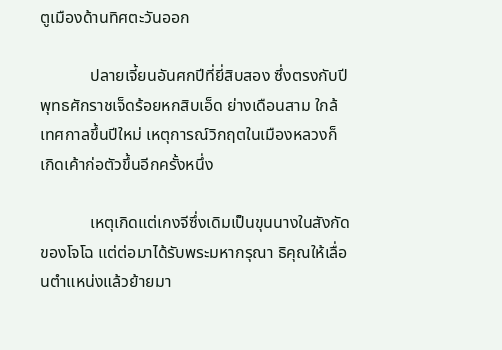ตูเมืองด้านทิศตะวันออก

            ปลายเจี้ยนอันศกปีที่ยี่สิบสอง ซึ่งตรงกับปีพุทธศักราชเจ็ดร้อยหกสิบเอ็ด ย่างเดือนสาม ใกล้เทศกาลขึ้นปีใหม่ เหตุการณ์วิกฤตในเมืองหลวงก็เกิดเค้าก่อตัวขึ้นอีกครั้งหนึ่ง

            เหตุเกิดแต่เกงจีซึ่งเดิมเป็นขุนนางในสังกัดของโจโฉ แต่ต่อมาได้รับพระมหากรุณา ธิคุณให้เลื่อนตำแหน่งแล้วย้ายมา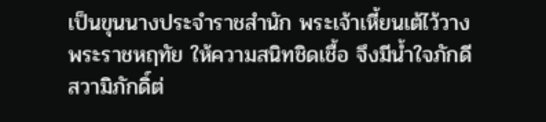เป็นขุนนางประจำราชสำนัก พระเจ้าเหี้ยนเต้ไว้วาง     พระราชหฤทัย ให้ความสนิทชิดเชื้อ จึงมีน้ำใจภักดีสวามิภักดิ์ต่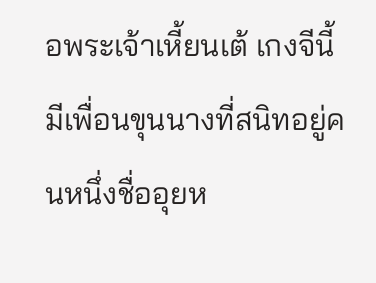อพระเจ้าเหี้ยนเต้ เกงจีนี้มีเพื่อนขุนนางที่สนิทอยู่คนหนึ่งชื่ออุยห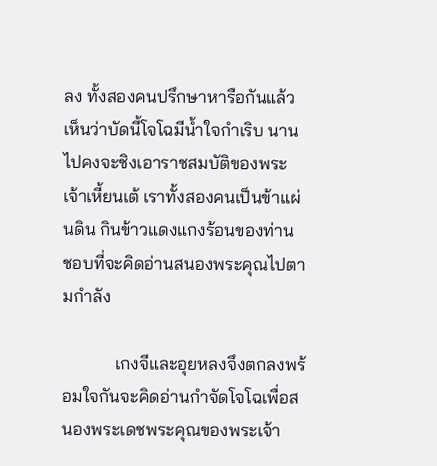ลง ทั้งสองคนปรึกษาหารือกันแล้วเห็นว่าบัดนี้โจโฉมีน้ำใจกำเริบ นานไปคงจะชิงเอาราชสมบัติของพระเจ้าเหี้ยนเต้ เราทั้งสองคนเป็นข้าแผ่นดิน กินข้าวแดงแกงร้อนของท่าน ชอบที่จะคิดอ่านสนองพระคุณไปตามกำลัง

            เกงจีและอุยหลงจึงตกลงพร้อมใจกันจะคิดอ่านกำจัดโจโฉเพื่อสนองพระเดชพระคุณของพระเจ้า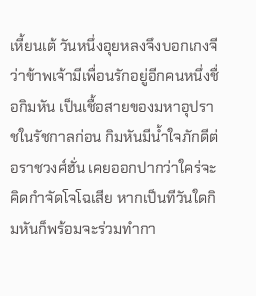เหี้ยนเต้ วันหนึ่งอุยหลงจึงบอกเกงจีว่าข้าพเจ้ามีเพื่อนรักอยู่อีกคนหนึ่งชื่อกิมหัน เป็นเชื้อสายของมหาอุปราชในรัชกาลก่อน กิมหันมีน้ำใจภักดีต่อราชวงศ์ฮั่น เคยออกปากว่าใคร่จะคิดกำจัดโจโฉเสีย หากเป็นทีวันใดกิมหันก็พร้อมจะร่วมทำกา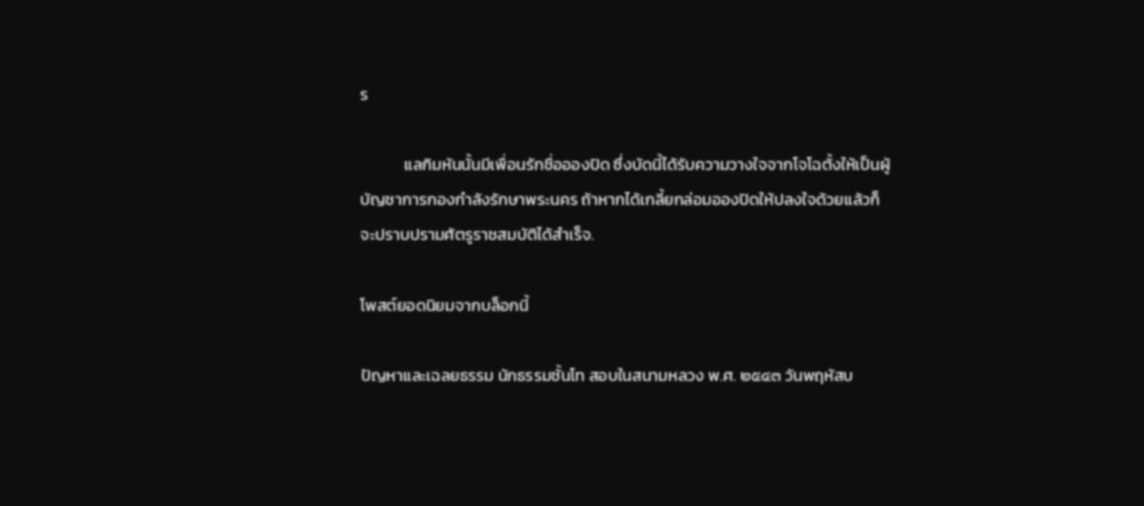ร

            แลกิมหันนั้นมีเพื่อนรักชื่ออองปิด ซึ่งบัดนี้ได้รับความวางใจจากโจโฉตั้งให้เป็นผู้บัญชาการกองกำลังรักษาพระนคร ถ้าหากได้เกลี้ยกล่อมอองปิดให้ปลงใจด้วยแล้วก็จะปราบปรามศัตรูราชสมบัติได้สำเร็จ.

โพสต์ยอดนิยมจากบล็อกนี้

ปัญหาและเฉลยธรรม นักธรรมชั้นโท สอบในสนามหลวง พ.ศ. ๒๕๔๓ วันพฤหัสบ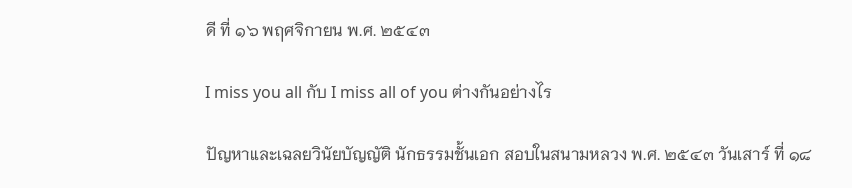ดี ที่ ๑๖ พฤศจิกายน พ.ศ. ๒๕๔๓

I miss you all กับ I miss all of you ต่างกันอย่างไร

ปัญหาและเฉลยวินัยบัญญัติ นักธรรมชั้นเอก สอบในสนามหลวง พ.ศ. ๒๕๔๓ วันเสาร์ ที่ ๑๘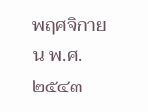พฤศจิกายน พ.ศ. ๒๕๔๓